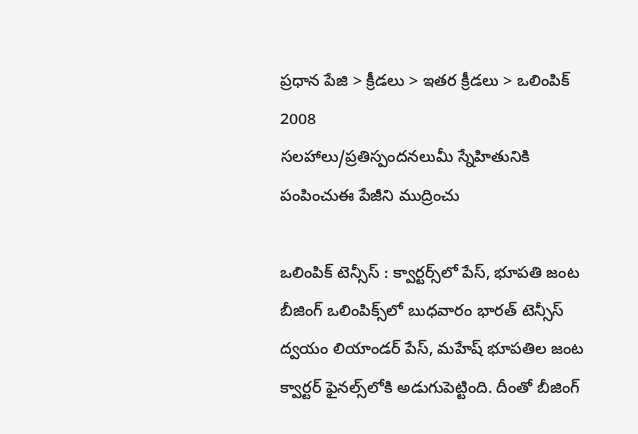ప్రధాన పేజి > క్రీడలు > ఇతర క్రీడలు > ఒలింపిక్ 2008
సలహాలు/ప్రతిస్పందనలుమీ స్నేహితునికి పంపించుఈ పేజీని ముద్రించు

ఒలింపిక్ టెన్సీస్ : క్వార్టర్స్‌లో పేస్, భూపతి జంట
బీజింగ్ ఒలింపిక్స్‌లో బుధవారం భారత్‌ టెన్సీస్ ద్వయం లియాండర్ పేస్, మహేష్ భూపతిల జంట క్వార్టర్ ఫైనల్స్‌లోకి అడుగుపెట్టింది. దీంతో బీజింగ్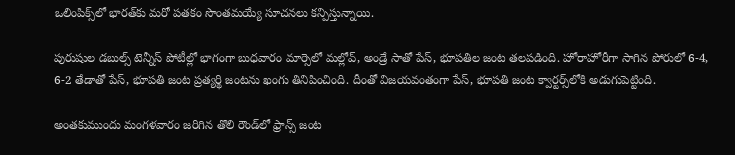ఒలింపిక్స్‌లో భారత్‌కు మరో పతకం సొంతమయ్యే సూచనలు కన్పిస్తున్నాయి.

పురుషుల డబుల్స్ టెన్నీస్ పోటీల్లో భాగంగా బుధవారం మార్సెలో మల్లోవ్, అండ్రే సాతో పేస్, భూపతిల జంట తలపడింది. హోరాహోరీగా సాగిన పోరులో 6-4, 6-2 తేడాతో పేస్, భూపతి జంట ప్రత్యర్థి జంటను ఖంగు తినిపించింది. దీంతో విజయవంతంగా పేస్, భూపతి జంట క్వార్టర్స్‌లోకి అడుగుపెట్టింది.

అంతకుముందు మంగళవారం జరిగిన తొలి రౌండ్‌లో ఫ్రాన్స్‌ జంట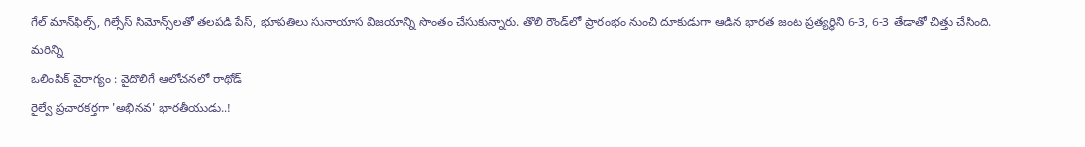గేల్ మాన్‌ఫిల్స్, గిల్సేస్ సిమోన్స్‌లతో తలపడి పేస్, భూపతిలు సునాయాస విజయాన్ని సొంతం చేసుకున్నారు. తొలి రౌండ్‌లో ప్రారంభం నుంచి దూకుడుగా ఆడిన భారత జంట ప్రత్యర్ధిని 6-3, 6-3 తేడాతో చిత్తు చేసింది.
మరిన్ని
ఒలింపిక్ వైరాగ్యం : వైదొలిగే ఆలోచనలో రాథోడ్
రైల్వే ప్రచారకర్తగా 'అభినవ' భారతీయుడు..!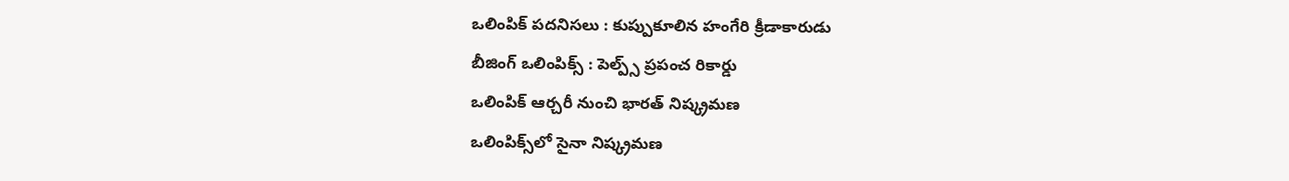ఒలింపిక్ పదనిసలు : కుప్పుకూలిన హంగేరి క్రీడాకారుడు
బీజింగ్ ఒలింపిక్స్ : పెల్ప్స్ ప్రపంచ రికార్డు
ఒలింపిక్ ఆర్చరీ నుంచి భారత్ నిష్క్రమణ
ఒలింపిక్స్‌లో సైనా నిష్క్రమణ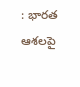: భారత ఆశలపై